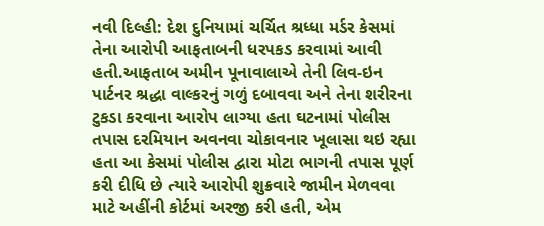નવી દિલ્હી: દેશ દુનિયામાં ચર્ચિત શ્રધ્ધા મર્ડર કેસમાં તેના આરોપી આફતાબની ધરપકડ કરવામાં આવી હતી.આફતાબ અમીન પૂનાવાલાએ તેની લિવ-ઇન પાર્ટનર શ્રદ્ધા વાલ્કરનું ગળું દબાવવા અને તેના શરીરના ટુકડા કરવાના આરોપ લાગ્યા હતા ઘટનામાં પોલીસ તપાસ દરમિયાન અવનવા ચોકાવનાર ખૂલાસા થઇ રહ્યા હતા આ કેસમાં પોલીસ દ્વારા મોટા ભાગની તપાસ પૂર્ણ કરી દીધિ છે ત્યારે આરોપી શુક્રવારે જામીન મેળવવા માટે અહીંની કોર્ટમાં અરજી કરી હતી, એમ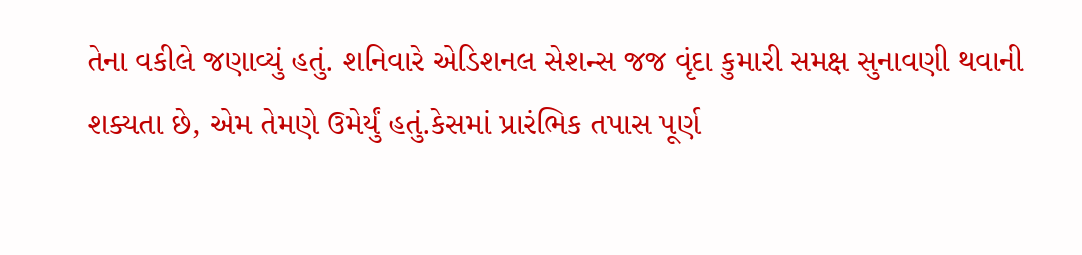તેના વકીલે જણાવ્યું હતું. શનિવારે એડિશનલ સેશન્સ જજ વૃંદા કુમારી સમક્ષ સુનાવણી થવાની શક્યતા છે, એમ તેમણે ઉમેર્યું હતું.કેસમાં પ્રારંભિક તપાસ પૂર્ણ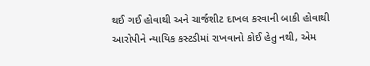થઈ ગઈ હોવાથી અને ચાર્જશીટ દાખલ કરવાની બાકી હોવાથી આરોપીને ન્યાયિક કસ્ટડીમાં રાખવાનો કોઈ હેતુ નથી, એમ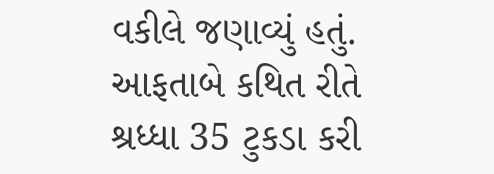વકીલે જણાવ્યું હતું.
આફતાબે કથિત રીતે શ્રધ્ધા 35 ટુકડા કરી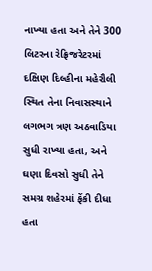નાખ્યા હતા અને તેને 300 લિટરના રેફ્રિજરેટરમાં દક્ષિણ દિલ્હીના મહેરૌલી સ્થિત તેના નિવાસસ્થાને લગભગ ત્રણ અઠવાડિયા સુધી રાખ્યા હતા, અને ઘણા દિવસો સુધી તેને સમગ્ર શહેરમાં ફેંકી દીધા હતા